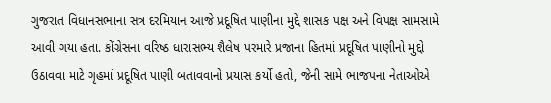ગુજરાત વિધાનસભાના સત્ર દરમિયાન આજે પ્રદૂષિત પાણીના મુદ્દે શાસક પક્ષ અને વિપક્ષ સામસામે આવી ગયા હતા. કોંગ્રેસના વરિષ્ઠ ધારાસભ્ય શૈલેષ પરમારે પ્રજાના હિતમાં પ્રદૂષિત પાણીનો મુદ્દો ઉઠાવવા માટે ગૃહમાં પ્રદૂષિત પાણી બતાવવાનો પ્રયાસ કર્યો હતો, જેની સામે ભાજપના નેતાઓએ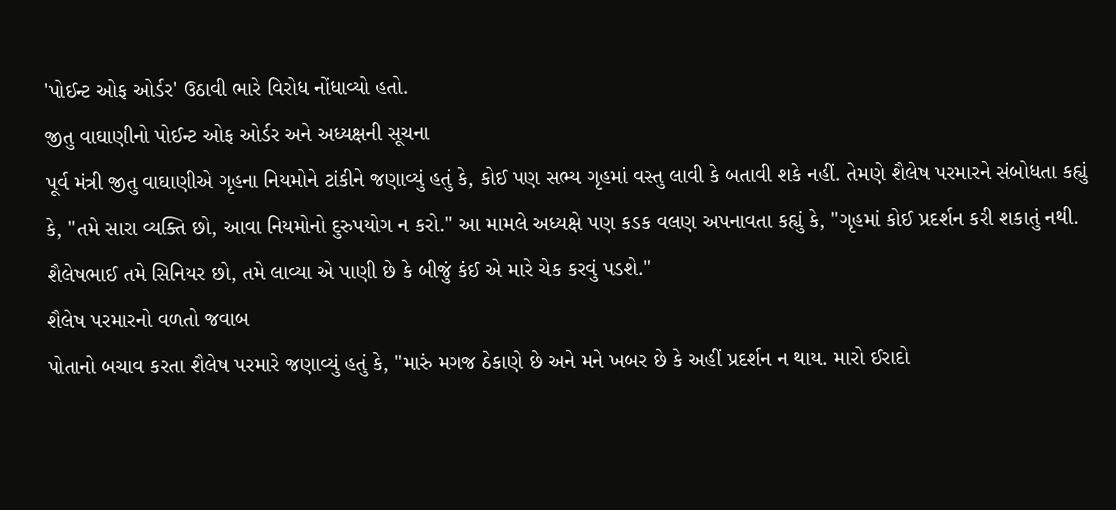'પોઈન્ટ ઓફ ઓર્ડર' ઉઠાવી ભારે વિરોધ નોંધાવ્યો હતો.
જીતુ વાઘાણીનો પોઈન્ટ ઓફ ઓર્ડર અને અધ્યક્ષની સૂચના
પૂર્વ મંત્રી જીતુ વાઘાણીએ ગૃહના નિયમોને ટાંકીને જણાવ્યું હતું કે, કોઈ પણ સભ્ય ગૃહમાં વસ્તુ લાવી કે બતાવી શકે નહીં. તેમણે શૈલેષ પરમારને સંબોધતા કહ્યું કે, "તમે સારા વ્યક્તિ છો, આવા નિયમોનો દુરુપયોગ ન કરો." આ મામલે અધ્યક્ષે પણ કડક વલણ અપનાવતા કહ્યું કે, "ગૃહમાં કોઈ પ્રદર્શન કરી શકાતું નથી. શૈલેષભાઈ તમે સિનિયર છો, તમે લાવ્યા એ પાણી છે કે બીજું કંઈ એ મારે ચેક કરવું પડશે."
શૈલેષ પરમારનો વળતો જવાબ
પોતાનો બચાવ કરતા શૈલેષ પરમારે જણાવ્યું હતું કે, "મારું મગજ ઠેકાણે છે અને મને ખબર છે કે અહીં પ્રદર્શન ન થાય. મારો ઈરાદો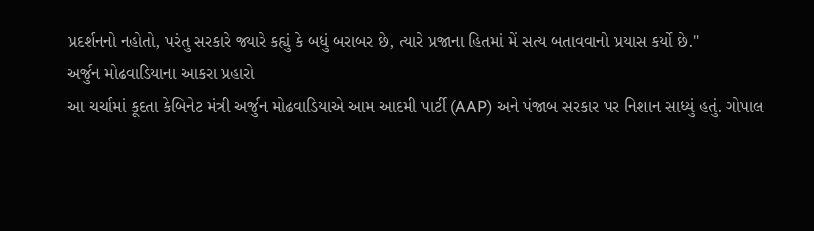પ્રદર્શનનો નહોતો, પરંતુ સરકારે જ્યારે કહ્યું કે બધું બરાબર છે, ત્યારે પ્રજાના હિતમાં મેં સત્ય બતાવવાનો પ્રયાસ કર્યો છે."
અર્જુન મોઢવાડિયાના આકરા પ્રહારો
આ ચર્ચામાં કૂદતા કેબિનેટ મંત્રી અર્જુન મોઢવાડિયાએ આમ આદમી પાર્ટી (AAP) અને પંજાબ સરકાર પર નિશાન સાધ્યું હતું. ગોપાલ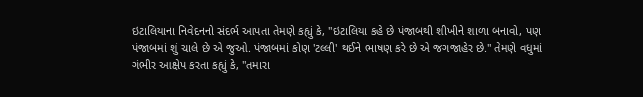ઇટાલિયાના નિવેદનનો સંદર્ભ આપતા તેમણે કહ્યું કે, "ઇટાલિયા કહે છે પંજાબથી શીખીને શાળા બનાવો, પણ પંજાબમાં શું ચાલે છે એ જુઓ. પંજાબમાં કોણ 'ટલ્લી' થઈને ભાષણ કરે છે એ જગજાહેર છે." તેમણે વધુમાં ગંભીર આક્ષેપ કરતા કહ્યું કે, "તમારા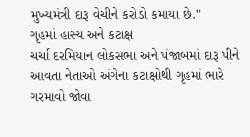મુખ્યમંત્રી દારૂ વેચીને કરોડો કમાયા છે."
ગૃહમાં હાસ્ય અને કટાક્ષ
ચર્ચા દરમિયાન લોકસભા અને પંજાબમાં દારૂ પીને આવતા નેતાઓ અંગેના કટાક્ષોથી ગૃહમાં ભારે ગરમાવો જોવા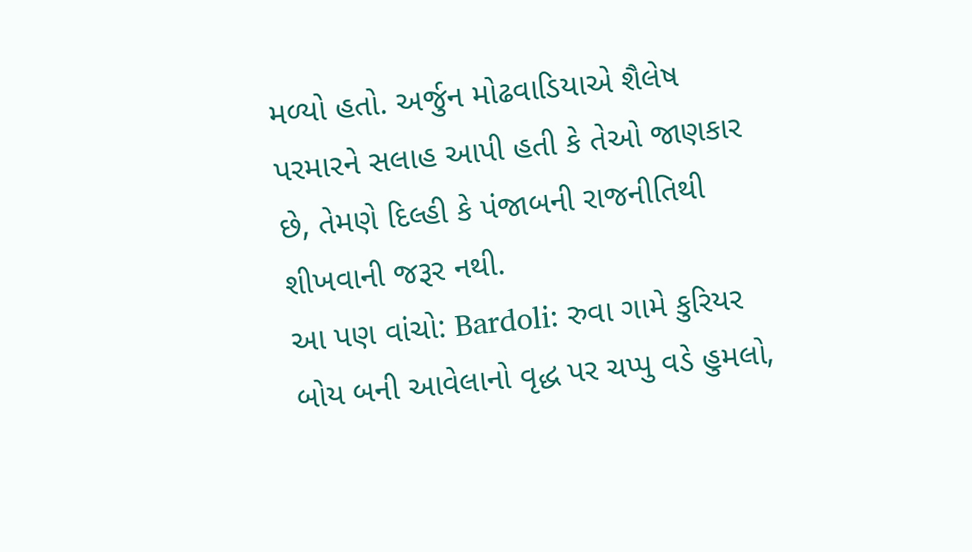મળ્યો હતો. અર્જુન મોઢવાડિયાએ શૈલેષ પરમારને સલાહ આપી હતી કે તેઓ જાણકાર છે, તેમણે દિલ્હી કે પંજાબની રાજનીતિથી શીખવાની જરૂર નથી.
આ પણ વાંચો: Bardoli: રુવા ગામે કુરિયર બોય બની આવેલાનો વૃદ્ધ પર ચપ્પુ વડે હુમલો,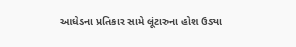આધેડના પ્રતિકાર સામે લૂંટારુના હોશ ઉડ્યા